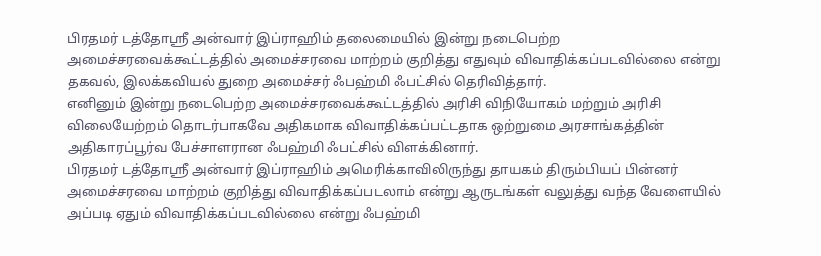பிரதமர் டத்தோஸ்ரீ அன்வார் இப்ராஹிம் தலைமையில் இன்று நடைபெற்ற அமைச்சரவைக்கூட்டத்தில் அமைச்சரவை மாற்றம் குறித்து எதுவும் விவாதிக்கப்படவில்லை என்று தகவல், இலக்கவியல் துறை அமைச்சர் ஃபஹ்மி ஃபட்சில் தெரிவித்தார்.
எனினும் இன்று நடைபெற்ற அமைச்சரவைக்கூட்டத்தில் அரிசி விநியோகம் மற்றும் அரிசி விலையேற்றம் தொடர்பாகவே அதிகமாக விவாதிக்கப்பட்டதாக ஒற்றுமை அரசாங்கத்தின் அதிகாரப்பூர்வ பேச்சாளரான ஃபஹ்மி ஃபட்சில் விளக்கினார்.
பிரதமர் டத்தோஸ்ரீ அன்வார் இப்ராஹிம் அமெரிக்காவிலிருந்து தாயகம் திரும்பியப் பின்னர் அமைச்சரவை மாற்றம் குறித்து விவாதிக்கப்படலாம் என்று ஆருடங்கள் வலுத்து வந்த வேளையில் அப்படி ஏதும் விவாதிக்கப்படவில்லை என்று ஃபஹ்மி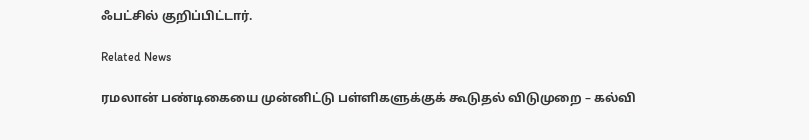ஃபட்சில் குறிப்பிட்டார்.

Related News

ரமலான் பண்டிகையை முன்னிட்டு பள்ளிகளுக்குக் கூடுதல் விடுமுறை – கல்வி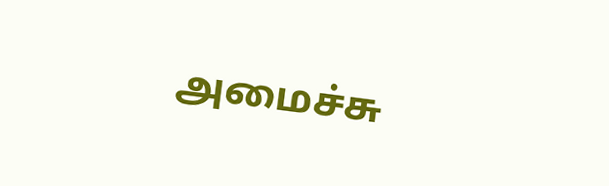அமைச்சு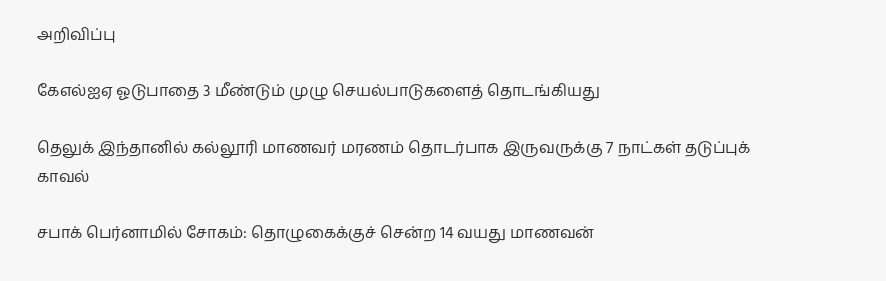அறிவிப்பு

கேஎல்ஐஏ ஓடுபாதை 3 மீண்டும் முழு செயல்பாடுகளைத் தொடங்கியது

தெலுக் இந்தானில் கல்லூரி மாணவர் மரணம் தொடர்பாக இருவருக்கு 7 நாட்கள் தடுப்புக் காவல்

சபாக் பெர்னாமில் சோகம்: தொழுகைக்குச் சென்ற 14 வயது மாணவன்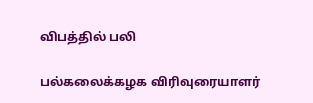விபத்தில் பலி

பல்கலைக்கழக விரிவுரையாளர்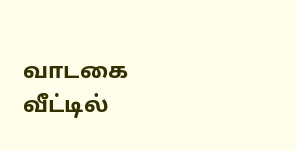வாடகை வீட்டில்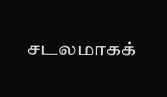சடலமாகக்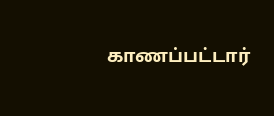காணப்பட்டார்